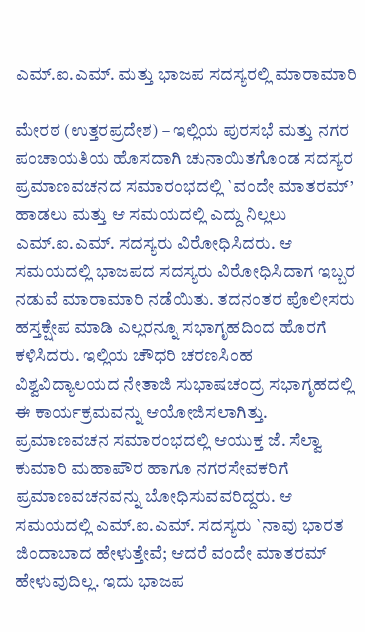ಎಮ್.ಐ.ಎಮ್. ಮತ್ತು ಭಾಜಪ ಸದಸ್ಯರಲ್ಲಿ ಮಾರಾಮಾರಿ

ಮೇರಠ (ಉತ್ತರಪ್ರದೇಶ) – ಇಲ್ಲಿಯ ಪುರಸಭೆ ಮತ್ತು ನಗರ ಪಂಚಾಯತಿಯ ಹೊಸದಾಗಿ ಚುನಾಯಿತಗೊಂಡ ಸದಸ್ಯರ ಪ್ರಮಾಣವಚನದ ಸಮಾರಂಭದಲ್ಲಿ `ವಂದೇ ಮಾತರಮ್’ ಹಾಡಲು ಮತ್ತು ಆ ಸಮಯದಲ್ಲಿ ಎದ್ದು ನಿಲ್ಲಲು ಎಮ್.ಐ.ಎಮ್. ಸದಸ್ಯರು ವಿರೋಧಿಸಿದರು. ಆ ಸಮಯದಲ್ಲಿ ಭಾಜಪದ ಸದಸ್ಯರು ವಿರೋಧಿಸಿದಾಗ ಇಬ್ಬರ ನಡುವೆ ಮಾರಾಮಾರಿ ನಡೆಯಿತು. ತದನಂತರ ಪೊಲೀಸರು ಹಸ್ತಕ್ಷೇಪ ಮಾಡಿ ಎಲ್ಲರನ್ನೂ ಸಭಾಗೃಹದಿಂದ ಹೊರಗೆ ಕಳಿಸಿದರು. ಇಲ್ಲಿಯ ಚೌಧರಿ ಚರಣಸಿಂಹ ವಿಶ್ವವಿದ್ಯಾಲಯದ ನೇತಾಜಿ ಸುಭಾಷಚಂದ್ರ ಸಭಾಗೃಹದಲ್ಲಿ ಈ ಕಾರ್ಯಕ್ರಮವನ್ನು ಆಯೋಜಿಸಲಾಗಿತ್ತು.
ಪ್ರಮಾಣವಚನ ಸಮಾರಂಭದಲ್ಲಿ ಆಯುಕ್ತ ಜೆ. ಸೆಲ್ವಾ ಕುಮಾರಿ ಮಹಾಪೌರ ಹಾಗೂ ನಗರಸೇವಕರಿಗೆ ಪ್ರಮಾಣವಚನವನ್ನು ಬೋಧಿಸುವವರಿದ್ದರು. ಆ ಸಮಯದಲ್ಲಿ ಎಮ್.ಐ.ಎಮ್. ಸದಸ್ಯರು `ನಾವು ಭಾರತ ಜಿಂದಾಬಾದ ಹೇಳುತ್ತೇವೆ; ಆದರೆ ವಂದೇ ಮಾತರಮ್ ಹೇಳುವುದಿಲ್ಲ. ಇದು ಭಾಜಪ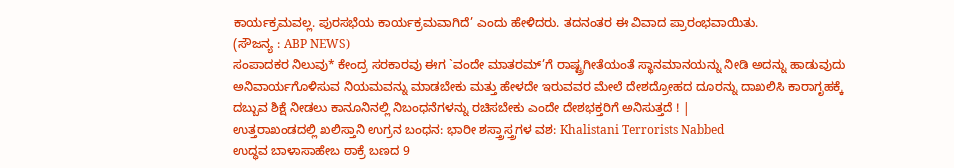ಕಾರ್ಯಕ್ರಮವಲ್ಲ. ಪುರಸಭೆಯ ಕಾರ್ಯಕ್ರಮವಾಗಿದೆ’ ಎಂದು ಹೇಳಿದರು. ತದನಂತರ ಈ ವಿವಾದ ಪ್ರಾರಂಭವಾಯಿತು.
(ಸೌಜನ್ಯ : ABP NEWS)
ಸಂಪಾದಕರ ನಿಲುವು* ಕೇಂದ್ರ ಸರಕಾರವು ಈಗ `ವಂದೇ ಮಾತರಮ್’ಗೆ ರಾಷ್ಟ್ರಗೀತೆಯಂತೆ ಸ್ಥಾನಮಾನಯನ್ನು ನೀಡಿ ಅದನ್ನು ಹಾಡುವುದು ಅನಿವಾರ್ಯಗೊಳಿಸುವ ನಿಯಮವನ್ನು ಮಾಡಬೇಕು ಮತ್ತು ಹೇಳದೇ ಇರುವವರ ಮೇಲೆ ದೇಶದ್ರೋಹದ ದೂರನ್ನು ದಾಖಲಿಸಿ ಕಾರಾಗೃಹಕ್ಕೆ ದಬ್ಬುವ ಶಿಕ್ಷೆ ನೀಡಲು ಕಾನೂನಿನಲ್ಲಿ ನಿಬಂಧನೆಗಳನ್ನು ರಚಿಸಬೇಕು ಎಂದೇ ದೇಶಭಕ್ತರಿಗೆ ಅನಿಸುತ್ತದೆ ! |
ಉತ್ತರಾಖಂಡದಲ್ಲಿ ಖಲಿಸ್ತಾನಿ ಉಗ್ರನ ಬಂಧನ: ಭಾರೀ ಶಸ್ತ್ರಾಸ್ತ್ರಗಳ ವಶ: Khalistani Terrorists Nabbed
ಉದ್ಧವ ಬಾಳಾಸಾಹೇಬ ಠಾಕ್ರೆ ಬಣದ 9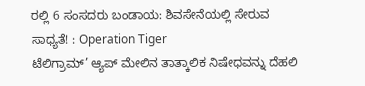ರಲ್ಲಿ 6 ಸಂಸದರು ಬಂಡಾಯ: ಶಿವಸೇನೆಯಲ್ಲಿ ಸೇರುವ ಸಾಧ್ಯತೆ! : Operation Tiger
ಟೆಲಿಗ್ರಾಮ್’ ಆ್ಯಪ್ ಮೇಲಿನ ತಾತ್ಕಾಲಿಕ ನಿಷೇಧವನ್ನು ದೆಹಲಿ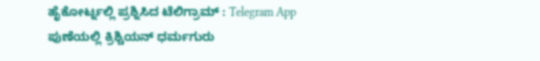ಹೈಕೋರ್ಟ್ನಲ್ಲಿ ಪ್ರಶ್ನಿಸಿದ ಟೆಲಿಗ್ರಾಮ್ : Telegram App
ಪುಣೆಯಲ್ಲಿ ಕ್ರಿಶ್ಚಿಯನ್ ಧರ್ಮಗುರು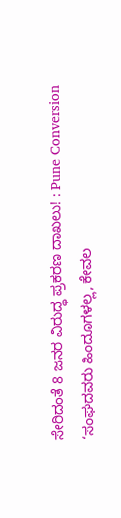ಸೇರಿದಂತೆ 8 ಜನರ ವಿರುದ್ಧ ಪ್ರಕರಣ ದಾಖಲು! : Pune Conversion
‘ಸಂಘದವರು ಹಿಂದೂಗಳಲ್ಲ, ಕೇವಲ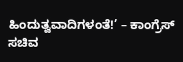ಹಿಂದುತ್ವವಾದಿಗಳಂತೆ!’ – ಕಾಂಗ್ರೆಸ್ ಸಚಿವ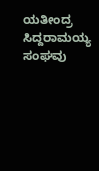ಯತೀಂದ್ರ ಸಿದ್ದರಾಮಯ್ಯ
ಸಂಘವು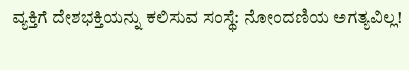ವ್ಯಕ್ತಿಗೆ ದೇಶಭಕ್ತಿಯನ್ನು ಕಲಿಸುವ ಸಂಸ್ಥೆ: ನೋಂದಣಿಯ ಅಗತ್ಯವಿಲ್ಲ!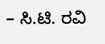– ಸಿ.ಟಿ. ರವಿ